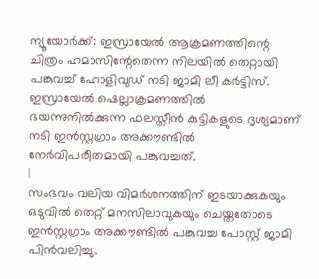ന്യൂയോർക്ക്: ഇസ്രായേൽ ആക്രമണത്തിന്റെ ചിത്രം ഹമാസിന്റേതെന്ന നിലയിൽ തെറ്റായി പങ്കുവച്ച് ഹോളിവുഡ് നടി ജാമി ലീ കർട്ടിസ്. ഇസ്രായേൽ ഷെല്ലാക്രമണത്തിൽ ഭയന്നുനിൽക്കുന്ന ഫലസ്തീൻ കുട്ടികളുടെ ദൃശ്യമാണ് നടി ഇൻസ്റ്റഗ്രാം അക്കൗണ്ടിൽ നേർവിപരീതമായി പങ്കുവച്ചത്.
|
സംഭവം വലിയ വിമർശനത്തിന് ഇടയാക്കുകയും ഒടുവിൽ തെറ്റ് മനസിലാവുകയും ചെയ്തതോടെ ഇൻസ്റ്റഗ്രാം അക്കൗണ്ടിൽ പങ്കുവച്ച പോസ്റ്റ് ജാമി പിൻവലിച്ചു.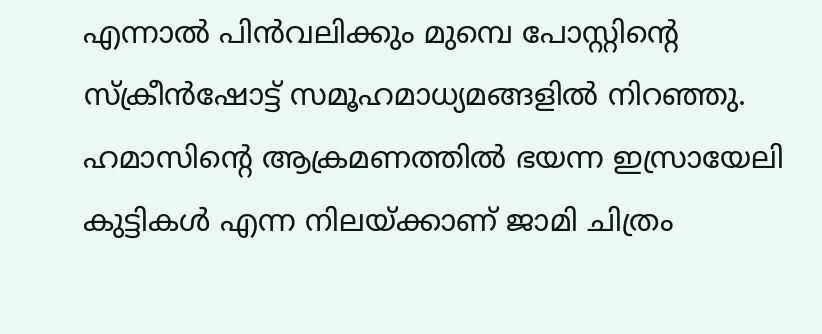എന്നാൽ പിൻവലിക്കും മുമ്പെ പോസ്റ്റിന്റെ സ്ക്രീൻഷോട്ട് സമൂഹമാധ്യമങ്ങളിൽ നിറഞ്ഞു.
ഹമാസിന്റെ ആക്രമണത്തിൽ ഭയന്ന ഇസ്രായേലി കുട്ടികൾ എന്ന നിലയ്ക്കാണ് ജാമി ചിത്രം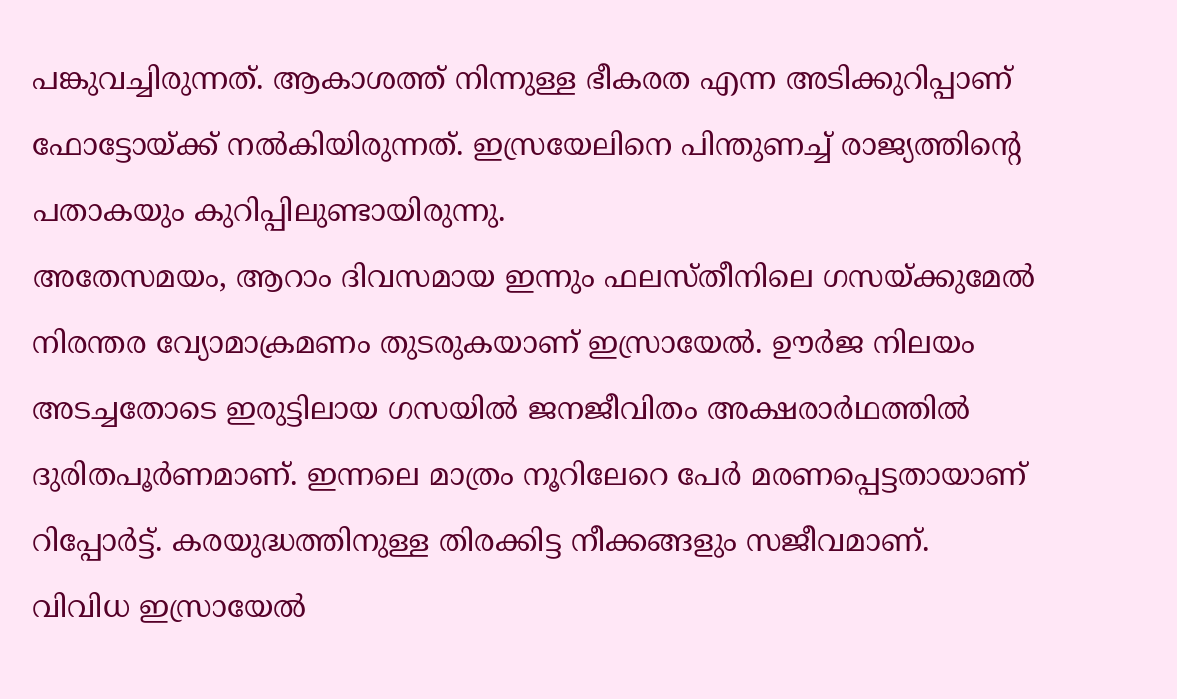പങ്കുവച്ചിരുന്നത്. ആകാശത്ത് നിന്നുള്ള ഭീകരത എന്ന അടിക്കുറിപ്പാണ് ഫോട്ടോയ്ക്ക് നൽകിയിരുന്നത്. ഇസ്രയേലിനെ പിന്തുണച്ച് രാജ്യത്തിന്റെ പതാകയും കുറിപ്പിലുണ്ടായിരുന്നു.
അതേസമയം, ആറാം ദിവസമായ ഇന്നും ഫലസ്തീനിലെ ഗസയ്ക്കുമേൽ നിരന്തര വ്യോമാക്രമണം തുടരുകയാണ് ഇസ്രായേൽ. ഊർജ നിലയം അടച്ചതോടെ ഇരുട്ടിലായ ഗസയിൽ ജനജീവിതം അക്ഷരാർഥത്തിൽ ദുരിതപൂർണമാണ്. ഇന്നലെ മാത്രം നൂറിലേറെ പേർ മരണപ്പെട്ടതായാണ് റിപ്പോർട്ട്. കരയുദ്ധത്തിനുള്ള തിരക്കിട്ട നീക്കങ്ങളും സജീവമാണ്.
വിവിധ ഇസ്രായേൽ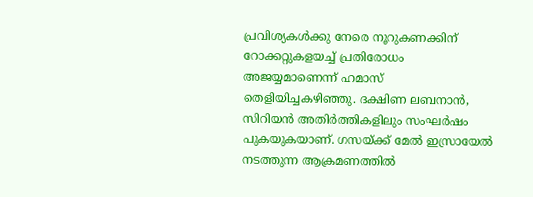പ്രവിശ്യകൾക്കു നേരെ നൂറുകണക്കിന് റോക്കറ്റുകളയച്ച് പ്രതിരോധം അജയ്യമാണെന്ന് ഹമാസ് തെളിയിച്ചകഴിഞ്ഞു. ദക്ഷിണ ലബനാൻ, സിറിയൻ അതിർത്തികളിലും സംഘർഷം പുകയുകയാണ്. ഗസയ്ക്ക് മേൽ ഇസ്രായേൽ നടത്തുന്ന ആക്രമണത്തിൽ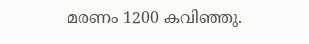മരണം 1200 കവിഞ്ഞു.